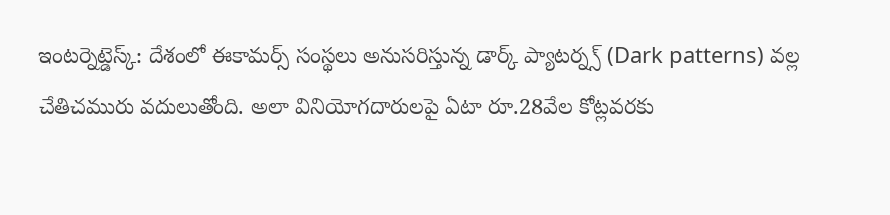ఇంటర్నెట్డెస్క్: దేశంలో ఈకామర్స్ సంస్థలు అనుసరిస్తున్న డార్క్ ప్యాటర్న్స్ (Dark patterns) వల్ల చేతిచమురు వదులుతోంది. అలా వినియోగదారులపై ఏటా రూ.28వేల కోట్లవరకు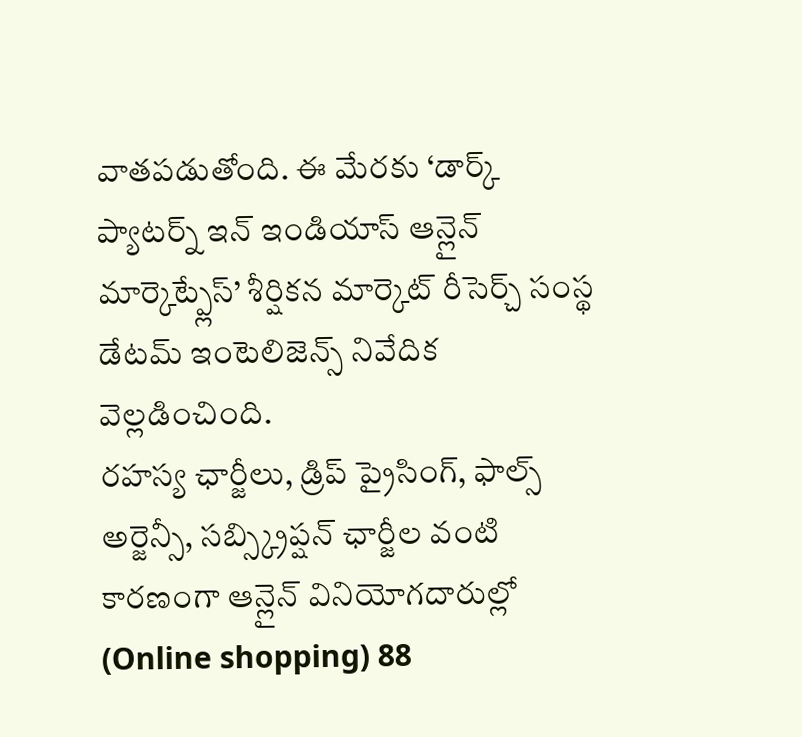వాతపడుతోంది. ఈ మేరకు ‘డార్క్
ప్యాటర్న్ ఇన్ ఇండియాస్ ఆన్లైన్ మార్కెట్ప్లేస్’ శీర్షికన మార్కెట్ రీసెర్చ్ సంస్థ డేటమ్ ఇంటెలిజెన్స్ నివేదిక వెల్లడించింది.
రహస్య ఛార్జీలు, డ్రిప్ ప్రైసింగ్, ఫాల్స్ అర్జెన్సీ, సబ్స్క్రిప్షన్ ఛార్జీల వంటి కారణంగా ఆన్లైన్ వినియోగదారుల్లో (Online shopping) 88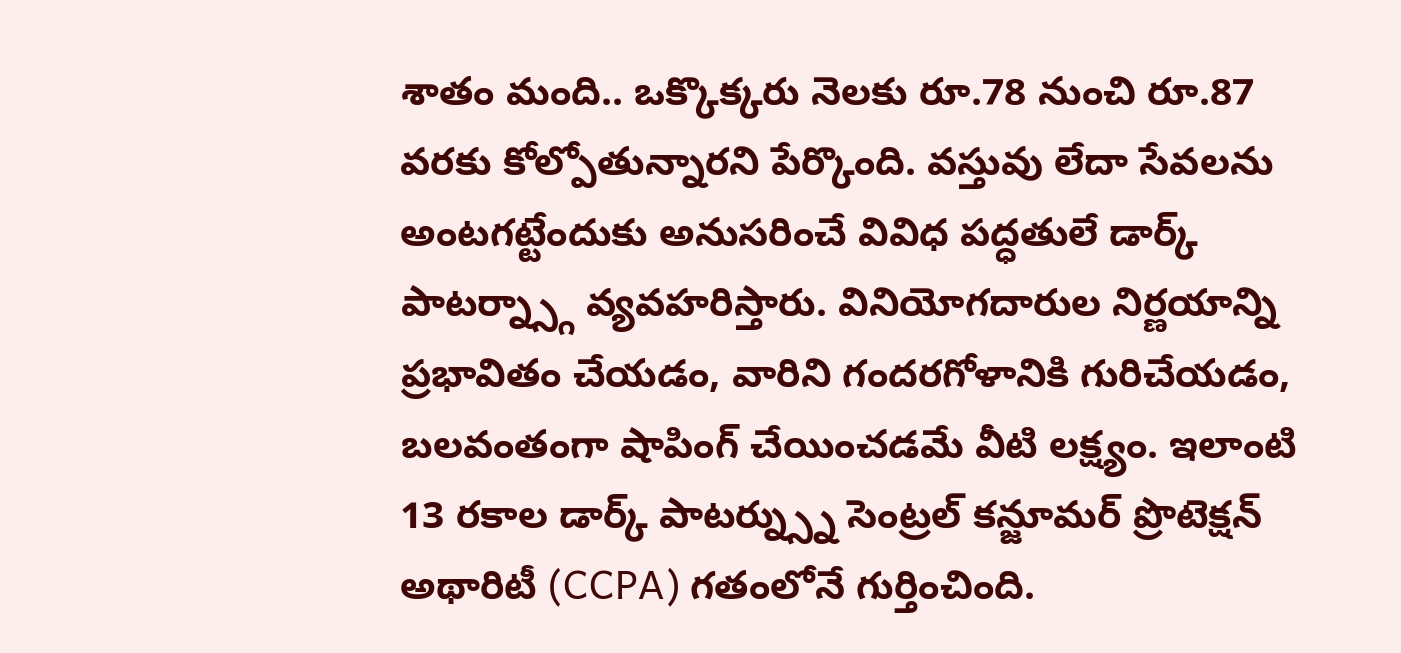శాతం మంది.. ఒక్కొక్కరు నెలకు రూ.78 నుంచి రూ.87 వరకు కోల్పోతున్నారని పేర్కొంది. వస్తువు లేదా సేవలను అంటగట్టేందుకు అనుసరించే వివిధ పద్ధతులే డార్క్ పాటర్న్స్గా వ్యవహరిస్తారు. వినియోగదారుల నిర్ణయాన్ని ప్రభావితం చేయడం, వారిని గందరగోళానికి గురిచేయడం, బలవంతంగా షాపింగ్ చేయించడమే వీటి లక్ష్యం. ఇలాంటి 13 రకాల డార్క్ పాటర్న్స్ను సెంట్రల్ కన్జూమర్ ప్రొటెక్షన్ అథారిటీ (CCPA) గతంలోనే గుర్తించింది.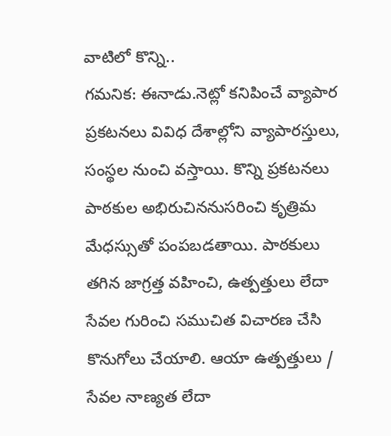వాటిలో కొన్ని..
గమనిక: ఈనాడు.నెట్లో కనిపించే వ్యాపార ప్రకటనలు వివిధ దేశాల్లోని వ్యాపారస్తులు, సంస్థల నుంచి వస్తాయి. కొన్ని ప్రకటనలు పాఠకుల అభిరుచిననుసరించి కృత్రిమ మేధస్సుతో పంపబడతాయి. పాఠకులు తగిన జాగ్రత్త వహించి, ఉత్పత్తులు లేదా సేవల గురించి సముచిత విచారణ చేసి కొనుగోలు చేయాలి. ఆయా ఉత్పత్తులు / సేవల నాణ్యత లేదా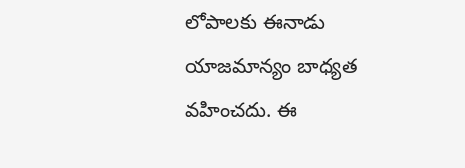లోపాలకు ఈనాడు యాజమాన్యం బాధ్యత వహించదు. ఈ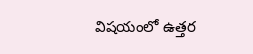విషయంలో ఉత్తర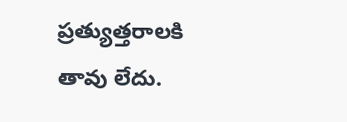ప్రత్యుత్తరాలకి తావు లేదు.